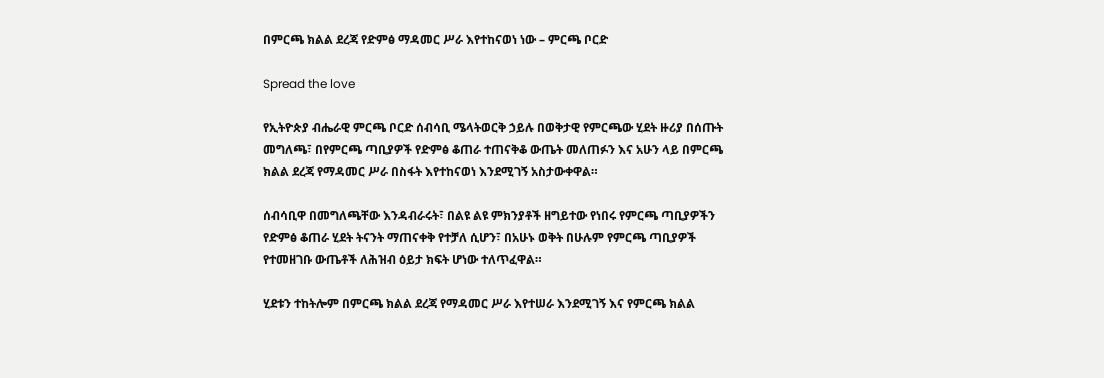በምርጫ ክልል ደረጃ የድምፅ ማዳመር ሥራ እየተከናወነ ነው – ምርጫ ቦርድ

Spread the love

የኢትዮጵያ ብሔራዊ ምርጫ ቦርድ ሰብሳቢ ሜላትወርቅ ኃይሉ በወቅታዊ የምርጫው ሂደት ዙሪያ በሰጡት መግለጫ፣ በየምርጫ ጣቢያዎች የድምፅ ቆጠራ ተጠናቅቆ ውጤት መለጠፉን እና አሁን ላይ በምርጫ ክልል ደረጃ የማዳመር ሥራ በስፋት እየተከናወነ እንደሚገኝ አስታውቀዋል።

ሰብሳቢዋ በመግለጫቸው እንዳብራሩት፣ በልዩ ልዩ ምክንያቶች ዘግይተው የነበሩ የምርጫ ጣቢያዎችን የድምፅ ቆጠራ ሂደት ትናንት ማጠናቀቅ የተቻለ ሲሆን፣ በአሁኑ ወቅት በሁሉም የምርጫ ጣቢያዎች የተመዘገቡ ውጤቶች ለሕዝብ ዕይታ ክፍት ሆነው ተለጥፈዋል።

ሂደቱን ተከትሎም በምርጫ ክልል ደረጃ የማዳመር ሥራ እየተሠራ እንደሚገኝ እና የምርጫ ክልል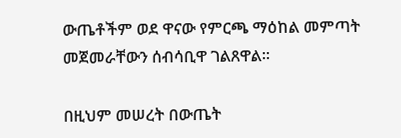ውጤቶችም ወደ ዋናው የምርጫ ማዕከል መምጣት መጀመራቸውን ሰብሳቢዋ ገልጸዋል።

በዚህም መሠረት በውጤት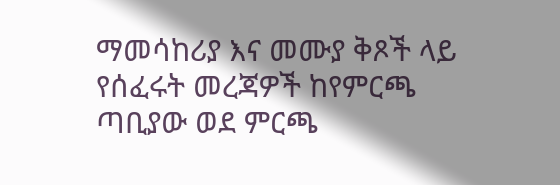ማመሳከሪያ እና መሙያ ቅጾች ላይ የሰፈሩት መረጃዎች ከየምርጫ ጣቢያው ወደ ምርጫ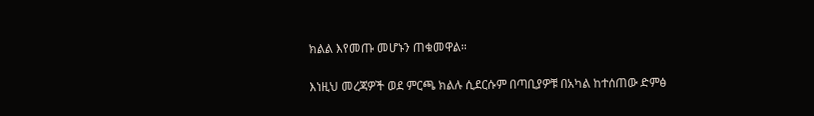ክልል እየመጡ መሆኑን ጠቁመዋል።

እነዚህ መረጃዎች ወደ ምርጫ ክልሉ ሲደርሱም በጣቢያዎቹ በአካል ከተሰጠው ድምፅ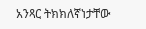አንጻር ትክክለኛነታቸው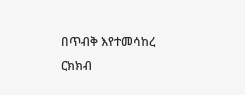በጥብቅ እየተመሳከረ ርክክብ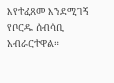እየተፈጸመ እንደሚገኝ የቦርዱ ሰብሳቢ አብራርተዋል።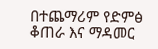በተጨማሪም የድምፅ ቆጠራ እና ማዳመር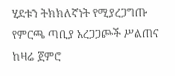ሂደቱን ትክክለኛነት የሚያረጋግጡ የምርጫ ጣቢያ አረጋጋጮች ሥልጠና ከዛሬ ጀምሮ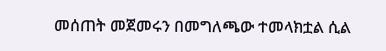መሰጠት መጀመሩን በመግለጫው ተመላክቷል ሲል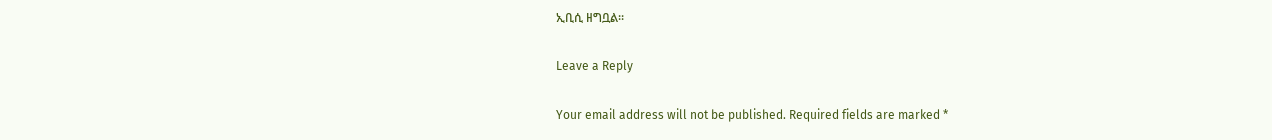ኢቢሲ ዘግቧል።

Leave a Reply

Your email address will not be published. Required fields are marked *